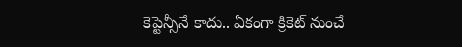కెప్టెన్సీనే కాదు.. ఏకంగా క్రికెట్ నుంచే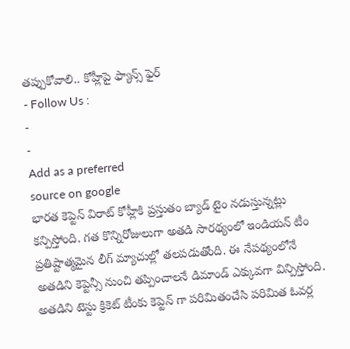తప్పుకోవాలి.. కోహ్లీపై ఫ్యాన్స్ ఫైర్
- Follow Us :
-
-
Add as a preferred
source on google
భారత కెప్టెన్ విరాట్ కోహ్లీకి ప్రస్తుతం బ్యాడ్ టైం నడుస్తున్నట్లు కన్పిస్తోంది. గత కొన్నిరోజులుగా అతడి సారథ్యంలో ఇండియన్ టీం ప్రతిష్టాత్మమైన లీగ్ మ్యాచుల్లో తలపడుతోంది. ఈ నేపథ్యంలోనే అతడిని కెప్టెన్సీ నుంచి తప్పించాలనే డిమాండ్ ఎక్కువగా విన్పిస్తోంది. అతడిని టెస్టు క్రికెట్ టీంకు కెప్టెన్ గా పరిమితంచేసి పరిమిత ఓవర్ల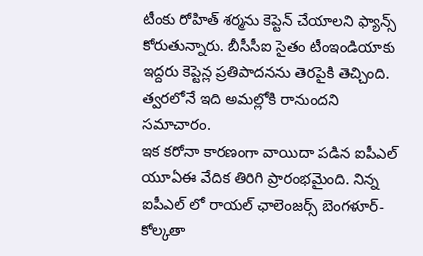టీంకు రోహిత్ శర్మను కెప్టెన్ చేయాలని ఫ్యాన్స్ కోరుతున్నారు. బీసీసీఐ సైతం టీంఇండియాకు ఇద్దరు కెప్టెన్ల ప్రతిపాదనను తెరపైకి తెచ్చింది. త్వరలోనే ఇది అమల్లోకి రానుందని సమాచారం.
ఇక కరోనా కారణంగా వాయిదా పడిన ఐపీఎల్ యూఏఈ వేదిక తిరిగి ప్రారంభమైంది. నిన్న ఐపీఎల్ లో రాయల్ ఛాలెంజర్స్ బెంగళూర్-కోల్కతా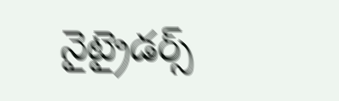నైట్రైడర్స్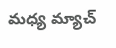మధ్య మ్యాచ్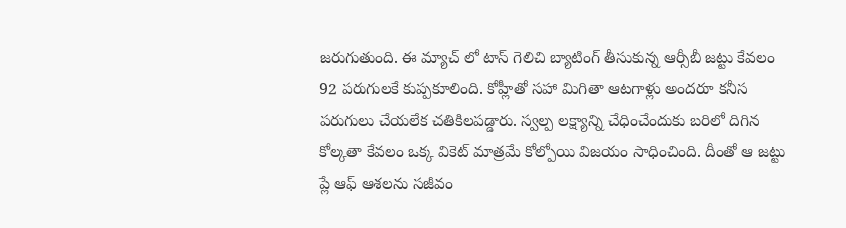జరుగుతుంది. ఈ మ్యాచ్ లో టాస్ గెలిచి బ్యాటింగ్ తీసుకున్న ఆర్సీబీ జట్టు కేవలం 92 పరుగులకే కుప్పకూలింది. కోహ్లీతో సహా మిగితా ఆటగాళ్లు అందరూ కనీస పరుగులు చేయలేక చతికిలపడ్డారు. స్వల్ప లక్ష్యాన్ని చేధించేందుకు బరిలో దిగిన కోల్కతా కేవలం ఒక్క వికెట్ మాత్రమే కోల్పోయి విజయం సాధించింది. దీంతో ఆ జట్టు ప్లే ఆఫ్ ఆశలను సజీవం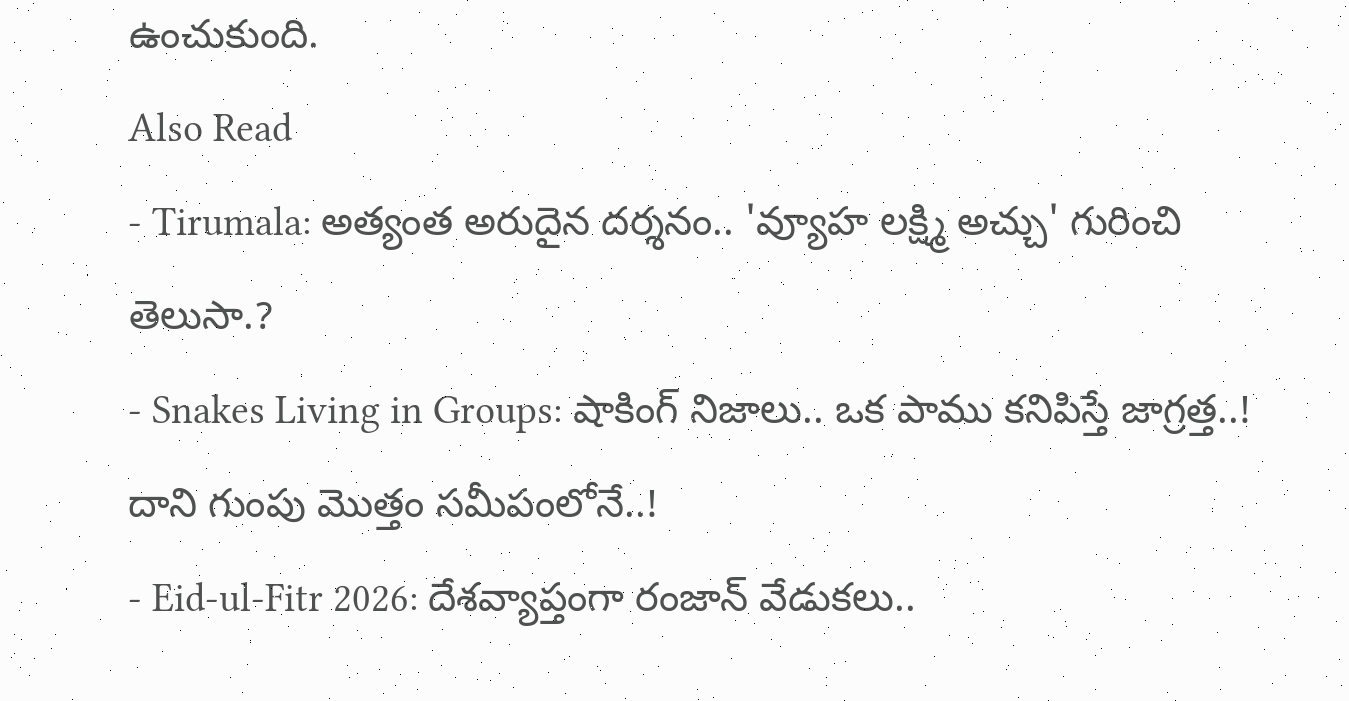ఉంచుకుంది.
Also Read
- Tirumala: అత్యంత అరుదైన దర్శనం.. 'వ్యూహ లక్ష్మి అచ్చు' గురించి తెలుసా.?
- Snakes Living in Groups: షాకింగ్ నిజాలు.. ఒక పాము కనిపిస్తే జాగ్రత్త..! దాని గుంపు మొత్తం సమీపంలోనే..!
- Eid-ul-Fitr 2026: దేశవ్యాప్తంగా రంజాన్ వేడుకలు..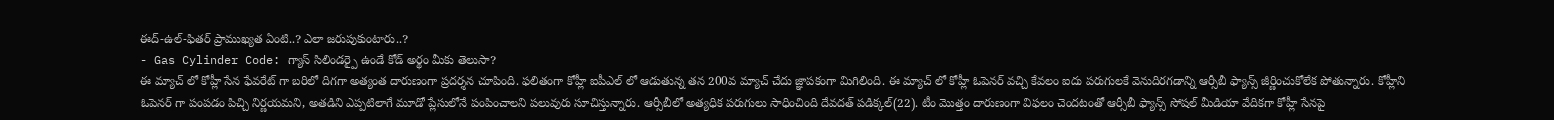ఈద్-ఉల్-ఫితర్ ప్రాముఖ్యత ఏంటి..? ఎలా జరుపుకుంటారు..?
- Gas Cylinder Code: గ్యాస్ సిలిండర్పై ఉండే కోడ్ అర్థం మీకు తెలుసా?
ఈ మ్యాచ్ లో కోహ్లీ సేన ఫేవరేట్ గా బరిలో దిగగా అత్యంత దారుణంగా ప్రదర్శన చూపింది. ఫలితంగా కోహ్లీ ఐపీఎల్ లో ఆడుతున్న తన 200వ మ్యాచ్ చేదు జ్ఞాపకంగా మిగిలింది. ఈ మ్యాచ్ లో కోహ్లీ ఓపెనర్ వచ్చి కేవలం ఐదు పరుగులకే వెనుదిరగడాన్ని ఆర్సీబీ ఫ్యాన్స్ జీర్ణించుకోలేక పోతున్నారు. కోహ్లీని ఓపెనర్ గా పంపడం పిచ్చి నిర్ణయమని, అతడిని ఎప్పటిలాగే మూడో ప్లేసులోనే పంపించాలని పలువురు సూచిస్తున్నారు. ఆర్సీబీలో అత్యధిక పరుగులు సాధించింది దేవదత్ పడిక్కల్(22). టీం మొత్తం దారుణంగా విఫలం చెందటంతో ఆర్సీబీ ఫ్యాన్స్ సోషల్ మీడియా వేదికగా కోహ్లీ సేనపై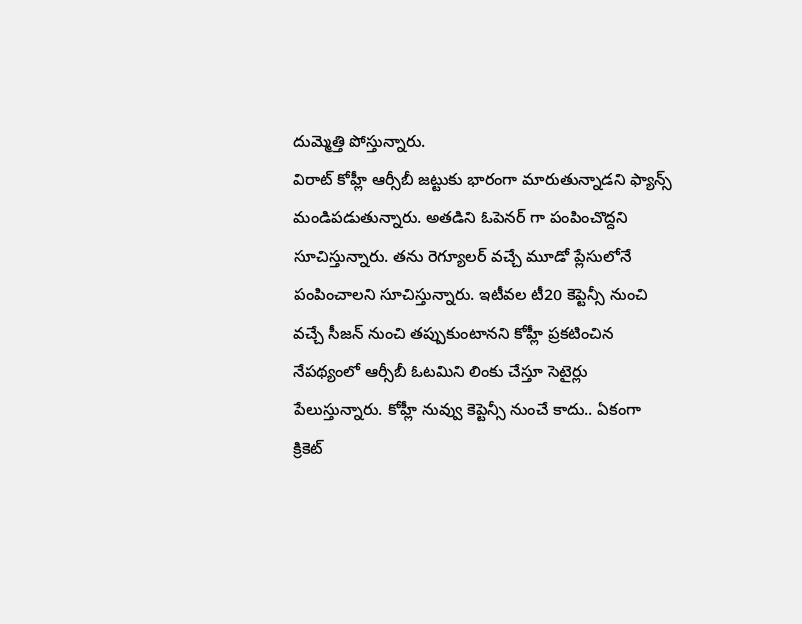దుమ్మెత్తి పోస్తున్నారు.
విరాట్ కోహ్లీ ఆర్సీబీ జట్టుకు భారంగా మారుతున్నాడని ఫ్యాన్స్ మండిపడుతున్నారు. అతడిని ఓపెనర్ గా పంపించొద్దని సూచిస్తున్నారు. తను రెగ్యూలర్ వచ్చే మూడో ప్లేసులోనే పంపించాలని సూచిస్తున్నారు. ఇటీవల టీ20 కెప్టెన్సీ నుంచి వచ్చే సీజన్ నుంచి తప్పుకుంటానని కోహ్లీ ప్రకటించిన నేపథ్యంలో ఆర్సీబీ ఓటమిని లింకు చేస్తూ సెటైర్లు పేలుస్తున్నారు. కోహ్లీ నువ్వు కెప్టెన్సీ నుంచే కాదు.. ఏకంగా క్రికెట్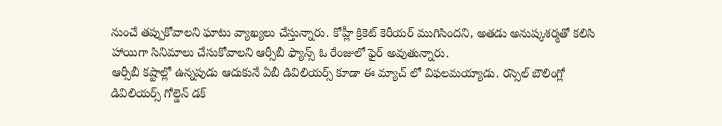నుంచే తప్పుకోవాలని ఘాటు వ్యాఖ్యలు చేస్తున్నారు. కోహ్లీ క్రికెట్ కెరీయర్ ముగిసిందని, అతడు అనుష్కశర్మతో కలిసి హాయిగా సినిమాలు చేసుకోవాలని ఆర్సీబీ ఫ్యాన్స్ ఓ రేంజులో ఫైర్ అవుతున్నారు.
ఆర్సీబీ కష్టాల్లో ఉన్నపుడు ఆదుకునే ఏబీ డివిలియర్స్ కూడా ఈ మ్యాచ్ లో విఫలమయ్యాడు. రస్సెల్ బౌలింగ్లో డివిలియర్స్ గోల్డెన్ డక్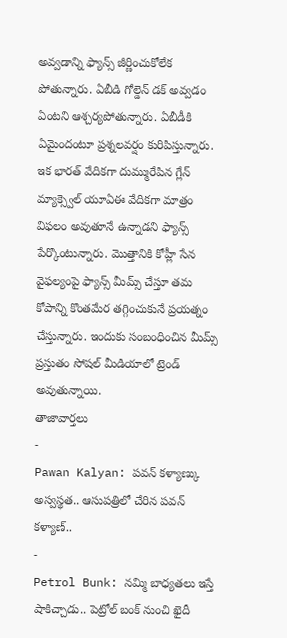అవ్వడాన్ని ఫ్యాన్స్ జీర్ణించుకోలేక పోతున్నారు. ఏబీడి గోల్డెన్ డక్ అవ్వడం ఏంటని ఆశ్చర్యపోతున్నారు. ఏబీడీకి ఏమైందంటూ ప్రశ్నలవర్షం కురిపిస్తున్నారు. ఇక భారత్ వేదికగా దుమ్మురేపిన గ్లేన్ మ్యాక్స్వెల్ యూఏఈ వేదికగా మాత్రం విఫలం అవుతూనే ఉన్నాడని ఫ్యాన్స్ పేర్కొంటున్నారు. మొత్తానికి కోహ్లీ సేన వైఫల్యంపై ఫ్యాన్స్ మీమ్స్ చేస్తూ తమ కోపాన్ని కొంతమేర తగ్గించుకునే ప్రయత్నం చేస్తున్నారు. ఇందుకు సంబంధించిన మీమ్స్ ప్రస్తుతం సోషల్ మీడియాలో ట్రెండ్ అవుతున్నాయి.
తాజావార్తలు
-
Pawan Kalyan: పవన్ కళ్యాణ్కు అస్వస్థత.. ఆసుపత్రిలో చేరిన పవన్ కళ్యాణ్..
-
Petrol Bunk: నమ్మి బాధ్యతలు ఇస్తే షాకిచ్చాడు.. పెట్రోల్ బంక్ నుంచి ఖైదీ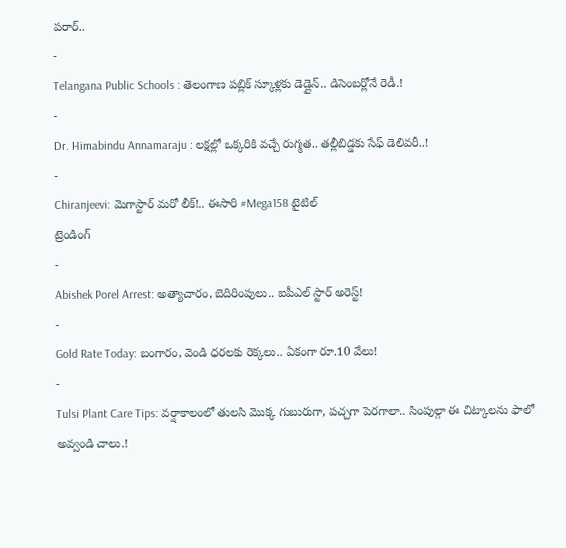పరార్..
-
Telangana Public Schools : తెలంగాణ పబ్లిక్ స్కూళ్లకు డెడ్లైన్.. డిసెంబర్లోనే రెడీ.!
-
Dr. Himabindu Annamaraju : లక్షల్లో ఒక్కరికి వచ్చే రుగ్మత.. తల్లీబిడ్డకు సేఫ్ డెలివరీ..!
-
Chiranjeevi: మెగాస్టార్ మరో లీక్!.. ఈసారి #Mega158 టైటిల్
ట్రెండింగ్
-
Abishek Porel Arrest: అత్యాచారం, బెదిరింపులు.. ఐపీఎల్ స్టార్ అరెస్ట్!
-
Gold Rate Today: బంగారం, వెండి ధరలకు రెక్కలు.. ఏకంగా రూ.10 వేలు!
-
Tulsi Plant Care Tips: వర్షాకాలంలో తులసి మొక్క గుబురుగా, పచ్చగా పెరగాలా.. సింపుల్గా ఈ చిట్కాలను ఫాలో అవ్వండి చాలు.!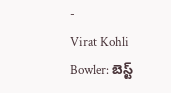-
Virat Kohli Bowler: బెస్ట్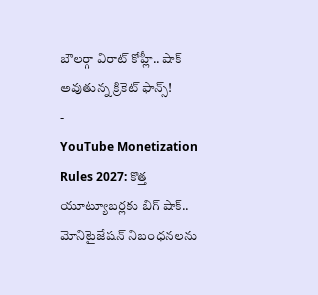బౌలర్గా విరాట్ కోహ్లీ.. షాక్ అవుతున్న క్రికెట్ ఫాన్స్!
-
YouTube Monetization Rules 2027: కొత్త యూట్యూబర్లకు బిగ్ షాక్.. మోనిటైజేషన్ నిబంధనలను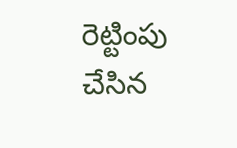రెట్టింపు చేసిన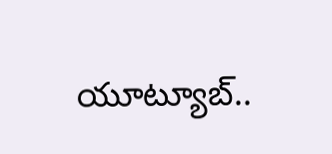యూట్యూబ్..